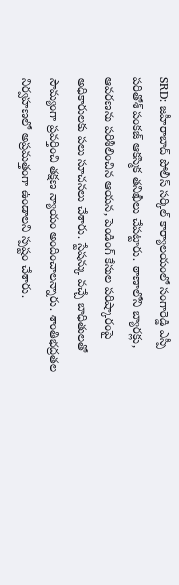SRD: జహీరాబాద్ పోలీస్ సర్కిల్ కార్యాలయంలో సంగారెడ్డి ఎస్పీ పరితోశ్ పంకజ్ ఆకస్మిక తనిఖీలు చేపట్టారు. ఠాణాలోని బ్యారక్లు, ఆవరణను పరిశీలించిన ఆయన, పెండింగ్ కేసుల పరిష్కారంపై అధికారులకు పలు సూచనలు చేశారు. స్టేషన్కు వచ్చే బాధితులతో సౌమ్యంగా ప్రవర్తించి తక్షణ న్యాయం అందించాలన్నారు. శాంతిభద్రతల నిర్వహణలో అప్రమత్తంగా ఉండాలని స్పష్టం చేశారు.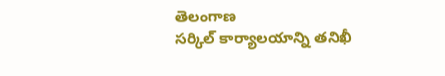తెలంగాణ
సర్కిల్ కార్యాలయాన్ని తనిఖీ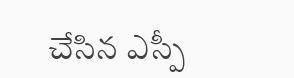చేసిన ఎస్పీ